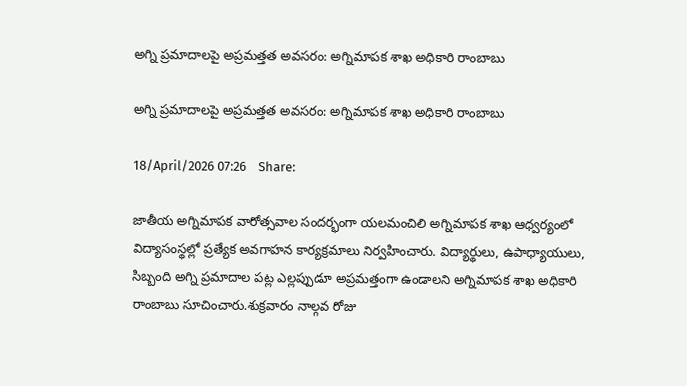అగ్ని ప్రమాదాలపై అప్రమత్తత అవసరం: అగ్నిమాపక శాఖ అధికారి రాంబాబు

అగ్ని ప్రమాదాలపై అప్రమత్తత అవసరం: అగ్నిమాపక శాఖ అధికారి రాంబాబు

18/April/2026 07:26    Share:

జాతీయ అగ్నిమాపక వారోత్సవాల సందర్భంగా యలమంచిలి అగ్నిమాపక శాఖ ఆధ్వర్యంలో విద్యాసంస్థల్లో ప్రత్యేక అవగాహన కార్యక్రమాలు నిర్వహించారు. విద్యార్థులు, ఉపాధ్యాయులు, సిబ్బంది అగ్ని ప్రమాదాల పట్ల ఎల్లప్పుడూ అప్రమత్తంగా ఉండాలని అగ్నిమాపక శాఖ అధికారి రాంబాబు సూచించారు.శుక్రవారం నాల్గవ రోజు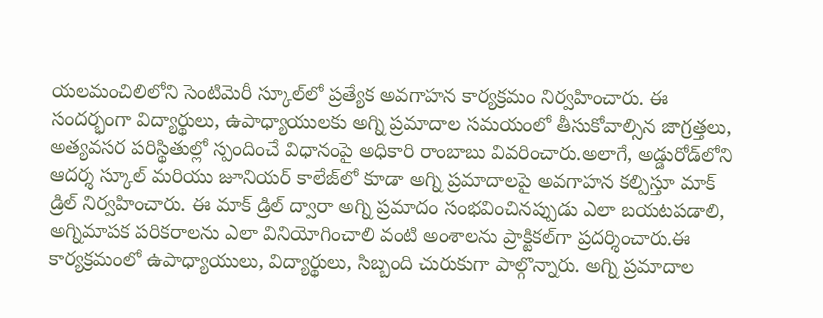యలమంచిలిలోని సెంటిమెరీ స్కూల్‌లో ప్రత్యేక అవగాహన కార్యక్రమం నిర్వహించారు. ఈ సందర్భంగా విద్యార్థులు, ఉపాధ్యాయులకు అగ్ని ప్రమాదాల సమయంలో తీసుకోవాల్సిన జాగ్రత్తలు, అత్యవసర పరిస్థితుల్లో స్పందించే విధానంపై అధికారి రాంబాబు వివరించారు.అలాగే, అడ్డురోడ్‌లోని ఆదర్శ స్కూల్ మరియు జూనియర్ కాలేజ్‌లో కూడా అగ్ని ప్రమాదాలపై అవగాహన కల్పిస్తూ మాక్ డ్రిల్ నిర్వహించారు. ఈ మాక్ డ్రిల్ ద్వారా అగ్ని ప్రమాదం సంభవించినప్పుడు ఎలా బయటపడాలి, అగ్నిమాపక పరికరాలను ఎలా వినియోగించాలి వంటి అంశాలను ప్రాక్టికల్‌గా ప్రదర్శించారు.ఈ కార్యక్రమంలో ఉపాధ్యాయులు, విద్యార్థులు, సిబ్బంది చురుకుగా పాల్గొన్నారు. అగ్ని ప్రమాదాల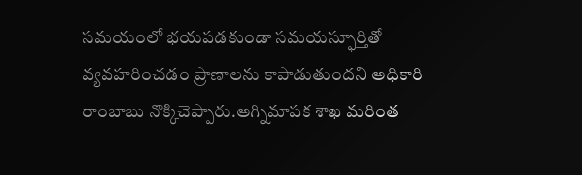సమయంలో భయపడకుండా సమయస్ఫూర్తితో వ్యవహరించడం ప్రాణాలను కాపాడుతుందని అధికారి రాంబాబు నొక్కిచెప్పారు.అగ్నిమాపక శాఖ మరింత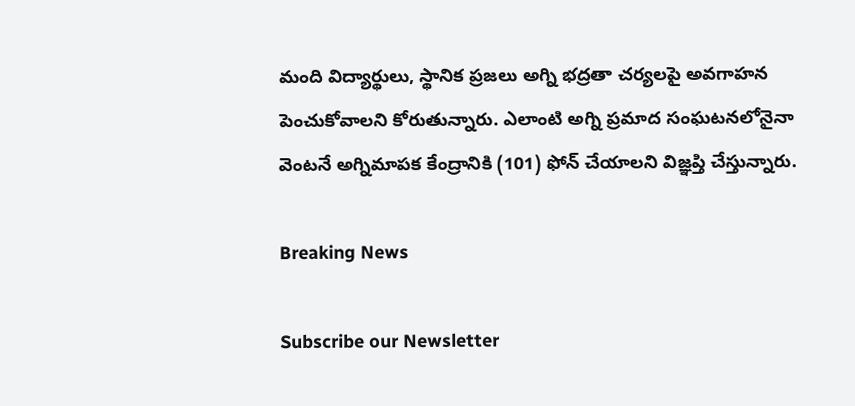మంది విద్యార్థులు, స్థానిక ప్రజలు అగ్ని భద్రతా చర్యలపై అవగాహన పెంచుకోవాలని కోరుతున్నారు. ఎలాంటి అగ్ని ప్రమాద సంఘటనలోనైనా వెంటనే అగ్నిమాపక కేంద్రానికి (101) ఫోన్ చేయాలని విజ్ఞప్తి చేస్తున్నారు.

Breaking News

Subscribe our Newsletter